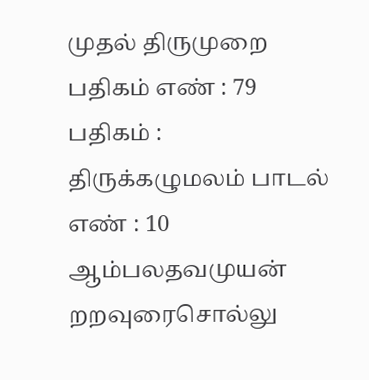முதல் திருமுறை
பதிகம் எண் : 79 பதிகம் : திருக்கழுமலம் பாடல் எண் : 10
ஆம்பலதவமுயன் றறவுரைசொல்லு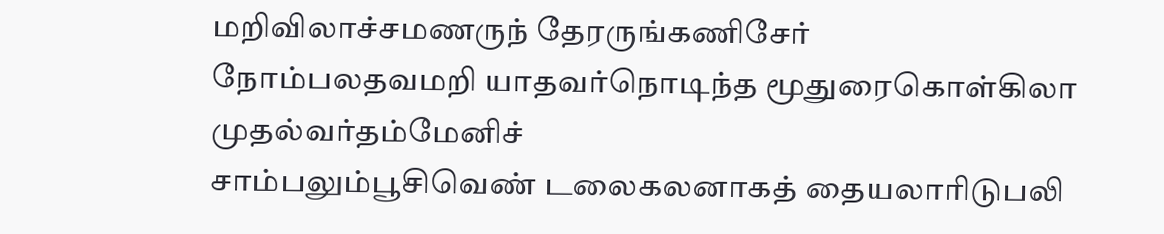மறிவிலாச்சமணருந் தேரருங்கணிசேர்
நோம்பலதவமறி யாதவர்நொடிந்த மூதுரைகொள்கிலா முதல்வர்தம்மேனிச்
சாம்பலும்பூசிவெண் டலைகலனாகத் தையலாரிடுபலி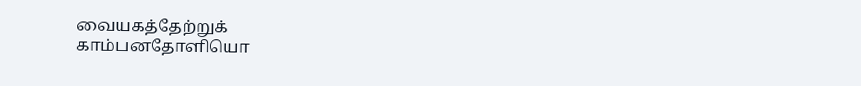வையகத்தேற்றுக்
காம்பனதோளியொ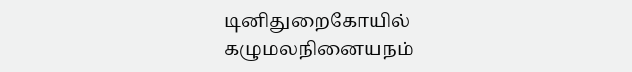டினிதுறைகோயில் கழுமலநினையநம்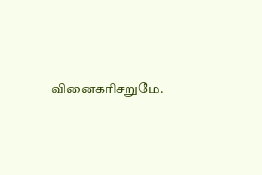வினைகரிசறுமே.